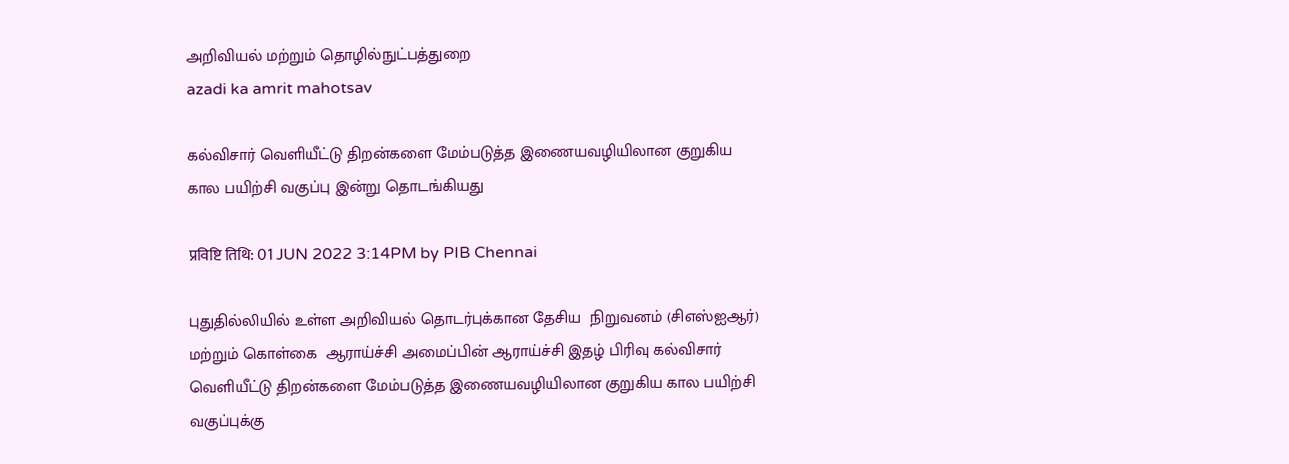அறிவியல் மற்றும் தொழில்நுட்பத்துறை
azadi ka amrit mahotsav

கல்விசார் வெளியீட்டு திறன்களை மேம்படுத்த இணையவழியிலான குறுகிய கால பயிற்சி வகுப்பு இன்று தொடங்கியது

प्रविष्टि तिथि: 01 JUN 2022 3:14PM by PIB Chennai

புதுதில்லியில் உள்ள அறிவியல் தொடர்புக்கான தேசிய  நிறுவனம் (சிஎஸ்ஐஆர்) மற்றும் கொள்கை  ஆராய்ச்சி அமைப்பின் ஆராய்ச்சி இதழ் பிரிவு கல்விசார் வெளியீட்டு திறன்களை மேம்படுத்த இணையவழியிலான குறுகிய கால பயிற்சி வகுப்புக்கு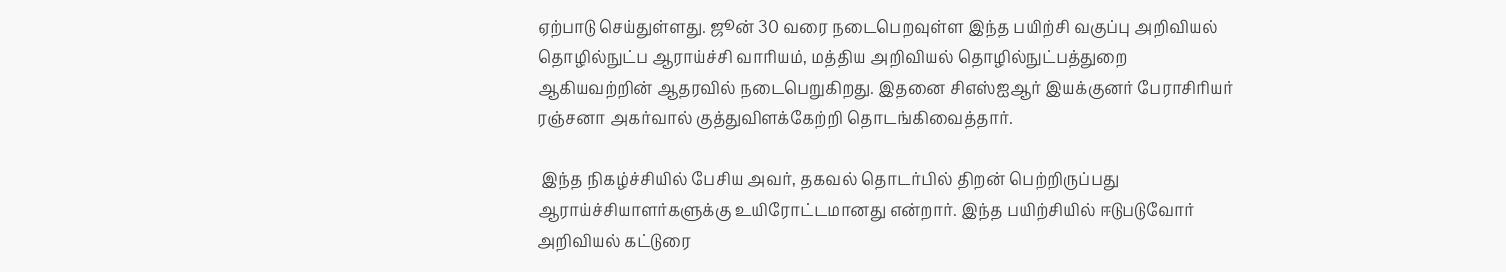ஏற்பாடு செய்துள்ளது. ஜூன் 30 வரை நடைபெறவுள்ள இந்த பயிற்சி வகுப்பு அறிவியல் தொழில்நுட்ப ஆராய்ச்சி வாரியம், மத்திய அறிவியல் தொழில்நுட்பத்துறை ஆகியவற்றின் ஆதரவில் நடைபெறுகிறது. இதனை சிஎஸ்ஐஆர் இயக்குனர் பேராசிரியர் ரஞ்சனா அகர்வால் குத்துவிளக்கேற்றி தொடங்கிவைத்தார்.

 இந்த நிகழ்ச்சியில் பேசிய அவர், தகவல் தொடர்பில் திறன் பெற்றிருப்பது ஆராய்ச்சியாளர்களுக்கு உயிரோட்டமானது என்றார். இந்த பயிற்சியில் ஈடுபடுவோர் அறிவியல் கட்டுரை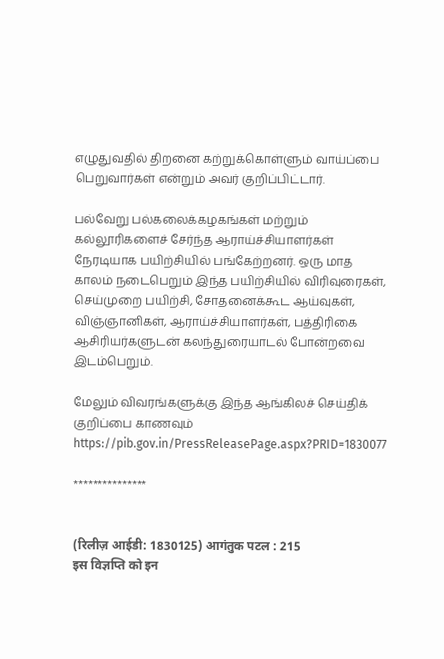எழுதுவதில் திறனை கற்றுக்கொள்ளும் வாய்ப்பை பெறுவார்கள் என்றும் அவர் குறிப்பிட்டார்.

பல்வேறு பல்கலைக்கழகங்கள் மற்றும் கல்லூரிகளைச் சேர்ந்த ஆராய்ச்சியாளர்கள் நேரடியாக பயிற்சியில் பங்கேற்றனர். ஒரு மாத காலம் நடைபெறும் இந்த பயிற்சியில் விரிவுரைகள், செய்முறை பயிற்சி, சோதனைக்கூட ஆய்வுகள், விஞ்ஞானிகள், ஆராய்ச்சியாளர்கள், பத்திரிகை ஆசிரியர்களுடன் கலந்துரையாடல் போன்றவை இடம்பெறும்.

மேலும் விவரங்களுக்கு இந்த ஆங்கிலச் செய்திக் குறிப்பை காணவும் https://pib.gov.in/PressReleasePage.aspx?PRID=1830077

***************


(रिलीज़ आईडी: 1830125) आगंतुक पटल : 215
इस विज्ञप्ति को इन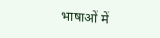भाषाओं में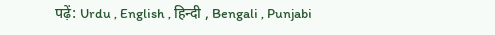पढ़ें: Urdu , English , हिन्दी , Bengali , Punjabi